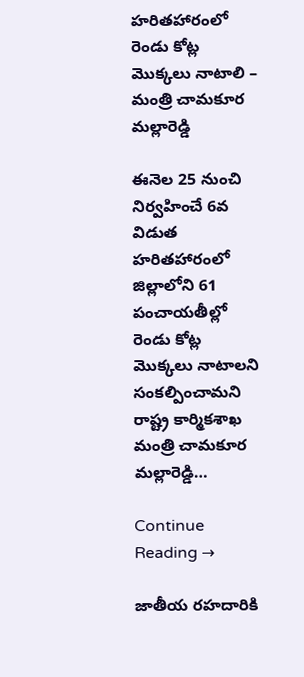హరితహారంలో రెండు కోట్ల మొక్కలు నాటాలి – మంత్రి చామకూర మల్లారెడ్డి

ఈనెల 25 నుంచి నిర్వహించే 6వ విడుత హరితహారంలో జిల్లాలోని 61 పంచాయతీల్లో రెండు కోట్ల మొక్కలు నాటాలని సంకల్పించామని రాష్ట్ర కార్మికశాఖ మంత్రి చామకూర మల్లారెడ్డి…

Continue Reading →

జాతీయ రహదారికి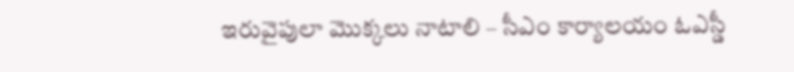ఇరువైపులా మొక్కలు నాటాలి – సీఎం కార్యాలయం ఓఎస్డీ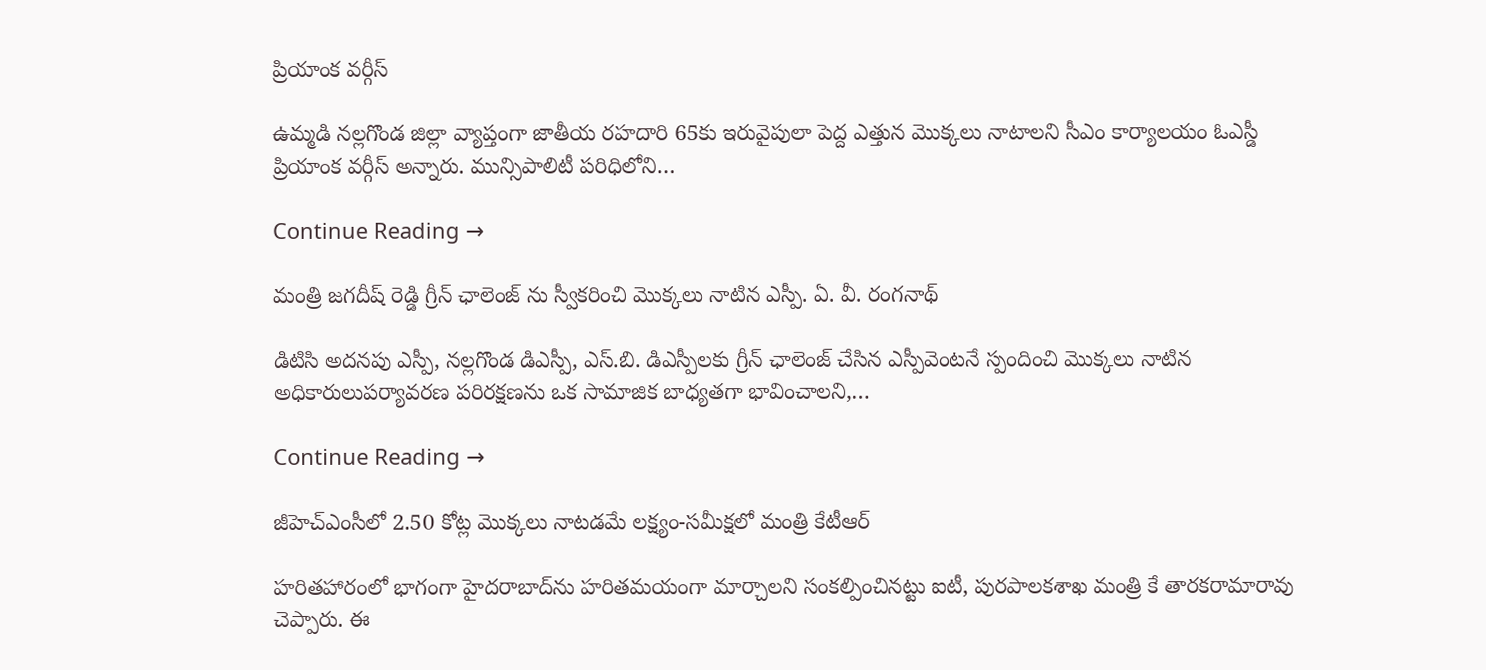ప్రియాంక వర్గీస్

ఉమ్మడి నల్లగొండ జిల్లా వ్యాప్తంగా జాతీయ రహదారి 65కు ఇరువైపులా పెద్ద ఎత్తున మొక్కలు నాటాలని సీఎం కార్యాలయం ఓఎస్డీ ప్రియాంక వర్గీస్ అన్నారు. మున్సిపాలిటీ పరిధిలోని…

Continue Reading →

మంత్రి జగదీష్ రెడ్డి గ్రీన్ ఛాలెంజ్ ను స్వీకరించి మొక్కలు నాటిన ఎస్పీ. ఏ. వీ. రంగనాథ్

డిటిసి అదనపు ఎస్పీ, నల్లగొండ డిఎస్పీ, ఎస్.బి. డిఎస్పీలకు గ్రీన్ ఛాలెంజ్ చేసిన ఎస్పీవెంటనే స్పందించి మొక్కలు నాటిన అధికారులుపర్యావరణ పరిరక్షణను ఒక సామాజిక బాధ్యతగా భావించాలని,…

Continue Reading →

జీహెచ్‌ఎంసీలో 2.50 కోట్ల మొక్కలు నాటడమే లక్ష్యం-సమీక్షలో మంత్రి కేటీఆర్‌

హరితహారంలో భాగంగా హైదరాబాద్‌ను హరితమయంగా మార్చాలని సంకల్పించినట్టు ఐటీ, పురపాలకశాఖ మంత్రి కే తారకరామారావు చెప్పారు. ఈ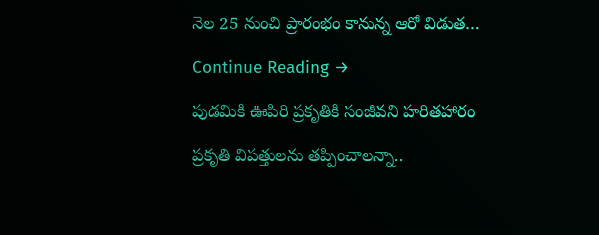నెల 25 నుంచి ప్రారంభం కానున్న ఆరో విడుత…

Continue Reading →

పుడమికి ఊపిరి ప్రకృతికి సంజీవని హరితహారం

ప్రకృతి విపత్తులను తప్పించాలన్నా..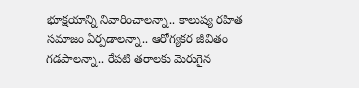భూక్షయాన్ని నివారించాలన్నా.. కాలుష్య రహిత సమాజం ఏర్పడాలన్నా.. ఆరోగ్యకర జీవితం గడపాలన్నా.. రేపటి తరాలకు మెరుగైన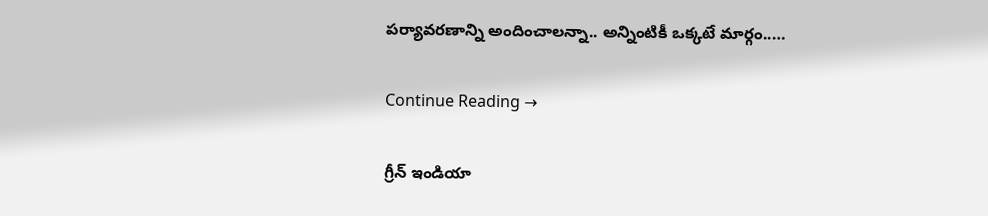పర్యావరణాన్ని అందించాలన్నా.. అన్నింటికీ ఒక్కటే మార్గం..…

Continue Reading →

గ్రీన్‌ ఇండియా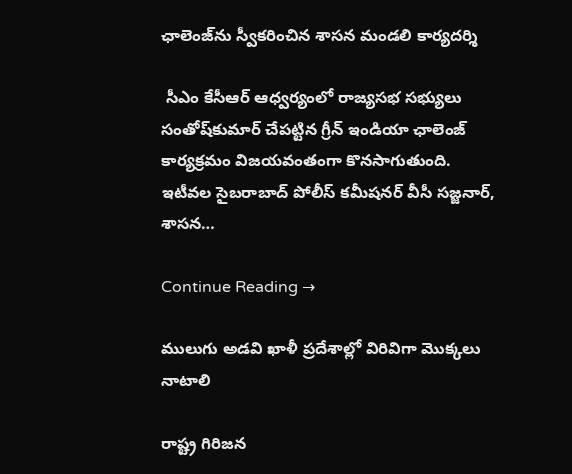ఛాలెంజ్‌ను స్వీకరించిన శాసన మండలి కార్యదర్శి

 సీఎం కేసీఆర్‌ ఆధ్వర్యంలో రాజ్యసభ సభ్యులు సంతోష్‌కుమార్‌ చేపట్టిన గ్రీన్‌ ఇండియా ఛాలెంజ్‌ కార్యక్రమం విజయవంతంగా కొనసాగుతుంది. ఇటీవల సైబరాబాద్‌ పోలీస్‌ కమీషనర్‌ వీసీ సజ్జనార్‌, శాసన…

Continue Reading →

ములుగు అడవి ఖాళీ ప్రదేశాల్లో విరివిగా మొక్కలు నాటాలి

రాష్ట్ర గిరిజన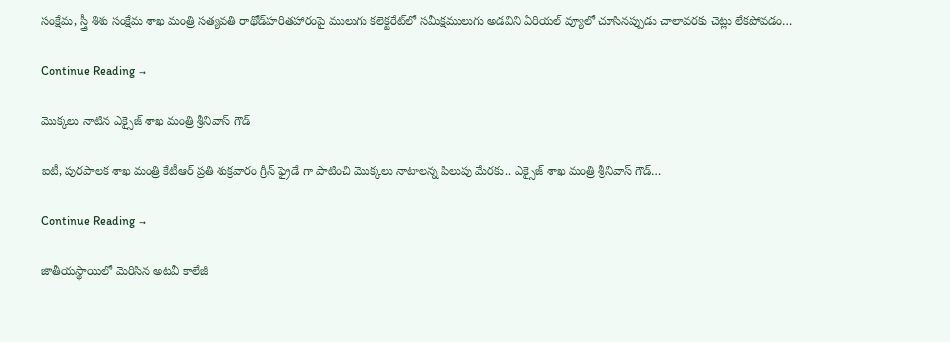సంక్షేమ, స్త్రీ శిశు సంక్షేమ శాఖ మంత్రి సత్యవతి రాథోడ్‌హరితహారంపై ములుగు కలెక్టరేట్‌లో సమీక్షములుగు అడవిని ఏరియల్ వ్యూలో చూసినప్పుడు చాలావరకు చెట్లు లేకపోవడం…

Continue Reading →

మొక్కలు నాటిన ఎక్సైజ్ శాఖ మంత్రి శ్రీనివాస్ గౌడ్

ఐటీ, పురపాలక శాఖ మంత్రి కేటీఆర్ ప్రతి శుక్రవారం గ్రీన్ ఫ్రైడే గా పాటించి మొక్కలు నాటాలన్న పిలుపు మేరకు.. ఎక్సైజ్ శాఖ మంత్రి శ్రీనివాస్ గౌడ్…

Continue Reading →

జాతీయస్థాయిలో మెరిసిన అటవీ కాలేజీ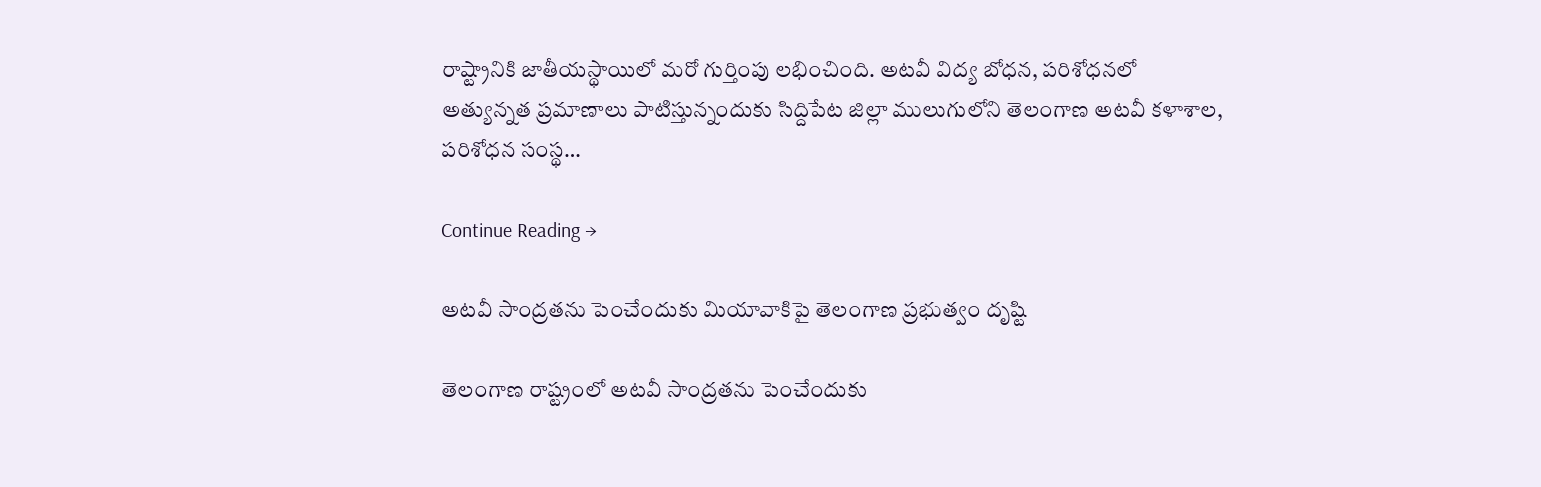రాష్ట్రానికి జాతీయస్థాయిలో మరో గుర్తింపు లభించింది. అటవీ విద్య బోధన, పరిశోధనలో అత్యున్నత ప్రమాణాలు పాటిస్తున్నందుకు సిద్దిపేట జిల్లా ములుగులోని తెలంగాణ అటవీ కళాశాల, పరిశోధన సంస్థ…

Continue Reading →

అటవీ సాంద్రతను పెంచేందుకు మియావాకిపై తెలంగాణ ప్రభుత్వం దృష్టి

తెలంగాణ రాష్ట్రంలో అటవీ సాంద్రతను పెంచేందుకు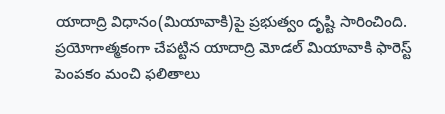యాదాద్రి విధానం(మియావాకి)పై ప్రభుత్వం దృష్టి సారించింది. ప్రయోగాత్మకంగా చేపట్టిన యాదాద్రి మోడల్‌ మియావాకి ఫారెస్ట్‌ పెంపకం మంచి ఫలితాలు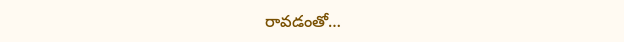రావడంతో…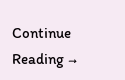Continue Reading →